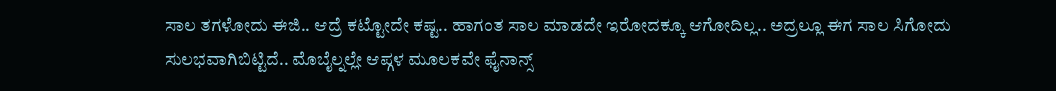ಸಾಲ ತಗಳೋದು ಈಜಿ.. ಆದ್ರೆ ಕಟ್ಟೋದೇ ಕಷ್ಟ.. ಹಾಗಂತ ಸಾಲ ಮಾಡದೇ ಇರೋದಕ್ಕೂ ಆಗೋದಿಲ್ಲ.. ಅದ್ರಲ್ಲೂ ಈಗ ಸಾಲ ಸಿಗೋದು ಸುಲಭವಾಗಿಬಿಟ್ಟಿದೆ.. ಮೊಬೈಲ್ನಲ್ಲೇ ಆಪ್ಗಳ ಮೂಲಕವೇ ಫೈನಾನ್ಸ್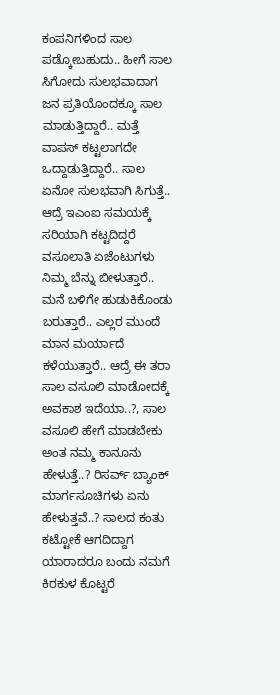ಕಂಪನಿಗಳಿಂದ ಸಾಲ ಪಡ್ಕೋಬಹುದು.. ಹೀಗೆ ಸಾಲ ಸಿಗೋದು ಸುಲಭವಾದಾಗ ಜನ ಪ್ರತಿಯೊಂದಕ್ಕೂ ಸಾಲ ಮಾಡುತ್ತಿದ್ದಾರೆ.. ಮತ್ತೆ ವಾಪಸ್ ಕಟ್ಟಲಾಗದೇ ಒದ್ದಾಡುತ್ತಿದ್ದಾರೆ.. ಸಾಲ ಏನೋ ಸುಲಭವಾಗಿ ಸಿಗುತ್ತೆ.. ಆದ್ರೆ ಇಎಂಐ ಸಮಯಕ್ಕೆ ಸರಿಯಾಗಿ ಕಟ್ಟದಿದ್ದರೆ ವಸೂಲಾತಿ ಏಜೆಂಟುಗಳು ನಿಮ್ಮ ಬೆನ್ನು ಬೀಳುತ್ತಾರೆ.. ಮನೆ ಬಳಿಗೇ ಹುಡುಕಿಕೊಂಡು ಬರುತ್ತಾರೆ.. ಎಲ್ಲರ ಮುಂದೆ ಮಾನ ಮರ್ಯಾದೆ ಕಳೆಯುತ್ತಾರೆ.. ಆದ್ರೆ ಈ ತರಾ ಸಾಲ ವಸೂಲಿ ಮಾಡೋದಕ್ಕೆ ಅವಕಾಶ ಇದೆಯಾ..?, ಸಾಲ ವಸೂಲಿ ಹೇಗೆ ಮಾಡಬೇಕು ಅಂತ ನಮ್ಮ ಕಾನೂನು ಹೇಳುತ್ತೆ..? ರಿಸರ್ವ್ ಬ್ಯಾಂಕ್ ಮಾರ್ಗಸೂಚಿಗಳು ಏನು ಹೇಳುತ್ತವೆ..? ಸಾಲದ ಕಂತು ಕಟ್ಟೋಕೆ ಆಗದಿದ್ದಾಗ ಯಾರಾದರೂ ಬಂದು ನಮಗೆ ಕಿರಕುಳ ಕೊಟ್ಟರೆ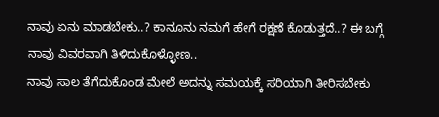ನಾವು ಏನು ಮಾಡಬೇಕು..? ಕಾನೂನು ನಮಗೆ ಹೇಗೆ ರಕ್ಷಣೆ ಕೊಡುತ್ತದೆ..? ಈ ಬಗ್ಗೆ ನಾವು ವಿವರವಾಗಿ ತಿಳಿದುಕೊಳ್ಳೋಣ..
ನಾವು ಸಾಲ ತೆಗೆದುಕೊಂಡ ಮೇಲೆ ಅದನ್ನು ಸಮಯಕ್ಕೆ ಸರಿಯಾಗಿ ತೀರಿಸಬೇಕು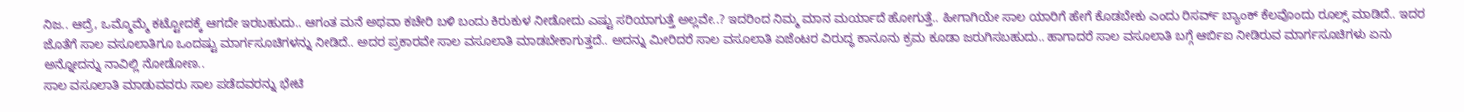ನಿಜ.. ಆದ್ರೆ, ಒಮ್ಮೊಮ್ಮೆ ಕಟ್ಟೋದಕ್ಕೆ ಆಗದೇ ಇರಬಹುದು.. ಆಗಂತ ಮನೆ ಅಥವಾ ಕಚೇರಿ ಬಳಿ ಬಂದು ಕಿರುಕುಳ ನೀಡೋದು ಎಷ್ಟು ಸರಿಯಾಗುತ್ತೆ ಅಲ್ಲವೇ..? ಇದರಿಂದ ನಿಮ್ಮ ಮಾನ ಮರ್ಯಾದೆ ಹೋಗುತ್ತೆ.. ಹೀಗಾಗಿಯೇ ಸಾಲ ಯಾರಿಗೆ ಹೇಗೆ ಕೊಡಬೇಕು ಎಂದು ರಿಸರ್ವ್ ಬ್ಯಾಂಕ್ ಕೆಲವೊಂದು ರೂಲ್ಸ್ ಮಾಡಿದೆ.. ಇದರ ಜೊತೆಗೆ ಸಾಲ ವಸೂಲಾತಿಗೂ ಒಂದಷ್ಟು ಮಾರ್ಗಸೂಚಿಗಳನ್ನು ನೀಡಿದೆ.. ಅದರ ಪ್ರಕಾರವೇ ಸಾಲ ವಸೂಲಾತಿ ಮಾಡಬೇಕಾಗುತ್ತದೆ.. ಅದನ್ನು ಮೀರಿದರೆ ಸಾಲ ವಸೂಲಾತಿ ಏಜೆಂಟರ ವಿರುದ್ಧ ಕಾನೂನು ಕ್ರಮ ಕೂಡಾ ಜರುಗಿಸಬಹುದು.. ಹಾಗಾದರೆ ಸಾಲ ವಸೂಲಾತಿ ಬಗ್ಗೆ ಆರ್ಬಿಐ ನೀಡಿರುವ ಮಾರ್ಗಸೂಚಿಗಳು ಏನು ಅನ್ನೋದನ್ನು ನಾವಿಲ್ಲಿ ನೋಡೋಣ..
ಸಾಲ ವಸೂಲಾತಿ ಮಾಡುವವರು ಸಾಲ ಪಡೆದವರನ್ನು ಭೇಟಿ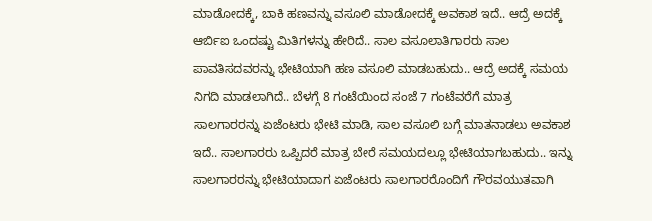ಮಾಡೋದಕ್ಕೆ, ಬಾಕಿ ಹಣವನ್ನು ವಸೂಲಿ ಮಾಡೋದಕ್ಕೆ ಅವಕಾಶ ಇದೆ.. ಆದ್ರೆ ಅದಕ್ಕೆ ಆರ್ಬಿಐ ಒಂದಷ್ಟು ಮಿತಿಗಳನ್ನು ಹೇರಿದೆ.. ಸಾಲ ವಸೂಲಾತಿಗಾರರು ಸಾಲ ಪಾವತಿಸದವರನ್ನು ಭೇಟಿಯಾಗಿ ಹಣ ವಸೂಲಿ ಮಾಡಬಹುದು.. ಆದ್ರೆ ಅದಕ್ಕೆ ಸಮಯ ನಿಗದಿ ಮಾಡಲಾಗಿದೆ.. ಬೆಳಗ್ಗೆ 8 ಗಂಟೆಯಿಂದ ಸಂಜೆ 7 ಗಂಟೆವರೆಗೆ ಮಾತ್ರ ಸಾಲಗಾರರನ್ನು ಏಜೆಂಟರು ಭೇಟಿ ಮಾಡಿ, ಸಾಲ ವಸೂಲಿ ಬಗ್ಗೆ ಮಾತನಾಡಲು ಅವಕಾಶ ಇದೆ.. ಸಾಲಗಾರರು ಒಪ್ಪಿದರೆ ಮಾತ್ರ ಬೇರೆ ಸಮಯದಲ್ಲೂ ಭೇಟಿಯಾಗಬಹುದು.. ಇನ್ನು ಸಾಲಗಾರರನ್ನು ಭೇಟಿಯಾದಾಗ ಏಜೆಂಟರು ಸಾಲಗಾರರೊಂದಿಗೆ ಗೌರವಯುತವಾಗಿ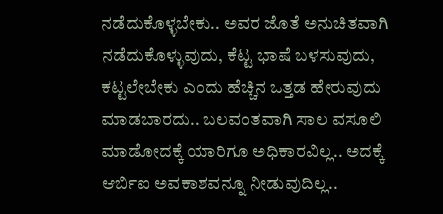ನಡೆದುಕೊಳ್ಳಬೇಕು.. ಅವರ ಜೊತೆ ಅನುಚಿತವಾಗಿ ನಡೆದುಕೊಳ್ಳುವುದು, ಕೆಟ್ಟ ಭಾಷೆ ಬಳಸುವುದು, ಕಟ್ಟಲೇಬೇಕು ಎಂದು ಹೆಚ್ಚಿನ ಒತ್ತಡ ಹೇರುವುದು ಮಾಡಬಾರದು.. ಬಲವಂತವಾಗಿ ಸಾಲ ವಸೂಲಿ ಮಾಡೋದಕ್ಕೆ ಯಾರಿಗೂ ಅಧಿಕಾರವಿಲ್ಲ.. ಅದಕ್ಕೆ ಆರ್ಬಿಐ ಅವಕಾಶವನ್ನೂ ನೀಡುವುದಿಲ್ಲ..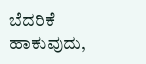ಬೆದರಿಕೆ ಹಾಕುವುದು,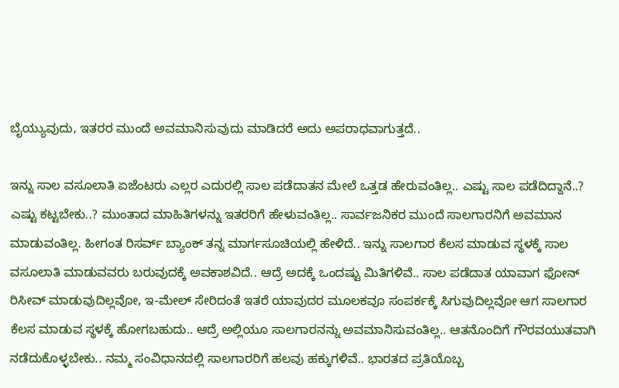ಬೈಯ್ಯುವುದು, ಇತರರ ಮುಂದೆ ಅವಮಾನಿಸುವುದು ಮಾಡಿದರೆ ಅದು ಅಪರಾಧವಾಗುತ್ತದೆ..

ಇನ್ನು ಸಾಲ ವಸೂಲಾತಿ ಏಜೆಂಟರು ಎಲ್ಲರ ಎದುರಲ್ಲಿ ಸಾಲ ಪಡೆದಾತನ ಮೇಲೆ ಒತ್ತಡ ಹೇರುವಂತಿಲ್ಲ.. ಎಷ್ಟು ಸಾಲ ಪಡೆದಿದ್ದಾನೆ..? ಎಷ್ಟು ಕಟ್ಟಬೇಕು..? ಮುಂತಾದ ಮಾಹಿತಿಗಳನ್ನು ಇತರರಿಗೆ ಹೇಳುವಂತಿಲ್ಲ.. ಸಾರ್ವಜನಿಕರ ಮುಂದೆ ಸಾಲಗಾರನಿಗೆ ಅವಮಾನ ಮಾಡುವಂತಿಲ್ಲ. ಹೀಗಂತ ರಿಸರ್ವ್ ಬ್ಯಾಂಕ್ ತನ್ನ ಮಾರ್ಗಸೂಚಿಯಲ್ಲಿ ಹೇಳಿದೆ.. ಇನ್ನು ಸಾಲಗಾರ ಕೆಲಸ ಮಾಡುವ ಸ್ಥಳಕ್ಕೆ ಸಾಲ ವಸೂಲಾತಿ ಮಾಡುವವರು ಬರುವುದಕ್ಕೆ ಅವಕಾಶವಿದೆ.. ಆದ್ರೆ ಅದಕ್ಕೆ ಒಂದಷ್ಟು ಮಿತಿಗಳಿವೆ.. ಸಾಲ ಪಡೆದಾತ ಯಾವಾಗ ಫೋನ್ ರಿಸೀವ್ ಮಾಡುವುದಿಲ್ಲವೋ, ಇ-ಮೇಲ್ ಸೇರಿದಂತೆ ಇತರೆ ಯಾವುದರ ಮೂಲಕವೂ ಸಂಪರ್ಕಕ್ಕೆ ಸಿಗುವುದಿಲ್ಲವೋ ಆಗ ಸಾಲಗಾರ ಕೆಲಸ ಮಾಡುವ ಸ್ಥಳಕ್ಕೆ ಹೋಗಬಹುದು.. ಆದ್ರೆ ಅಲ್ಲಿಯೂ ಸಾಲಗಾರನನ್ನು ಅವಮಾನಿಸುವಂತಿಲ್ಲ.. ಆತನೊಂದಿಗೆ ಗೌರವಯುತವಾಗಿ ನಡೆದುಕೊಳ್ಳಬೇಕು.. ನಮ್ಮ ಸಂವಿಧಾನದಲ್ಲಿ ಸಾಲಗಾರರಿಗೆ ಹಲವು ಹಕ್ಕುಗಳಿವೆ.. ಭಾರತದ ಪ್ರತಿಯೊಬ್ಬ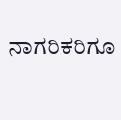ನಾಗರಿಕರಿಗೂ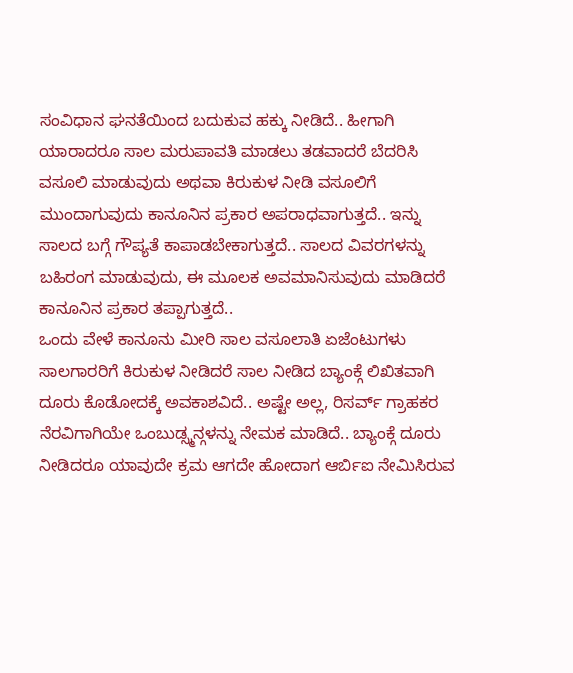ಸಂವಿಧಾನ ಘನತೆಯಿಂದ ಬದುಕುವ ಹಕ್ಕು ನೀಡಿದೆ.. ಹೀಗಾಗಿ ಯಾರಾದರೂ ಸಾಲ ಮರುಪಾವತಿ ಮಾಡಲು ತಡವಾದರೆ ಬೆದರಿಸಿ ವಸೂಲಿ ಮಾಡುವುದು ಅಥವಾ ಕಿರುಕುಳ ನೀಡಿ ವಸೂಲಿಗೆ ಮುಂದಾಗುವುದು ಕಾನೂನಿನ ಪ್ರಕಾರ ಅಪರಾಧವಾಗುತ್ತದೆ.. ಇನ್ನು ಸಾಲದ ಬಗ್ಗೆ ಗೌಪ್ಯತೆ ಕಾಪಾಡಬೇಕಾಗುತ್ತದೆ.. ಸಾಲದ ವಿವರಗಳನ್ನು ಬಹಿರಂಗ ಮಾಡುವುದು, ಈ ಮೂಲಕ ಅವಮಾನಿಸುವುದು ಮಾಡಿದರೆ ಕಾನೂನಿನ ಪ್ರಕಾರ ತಪ್ಪಾಗುತ್ತದೆ..
ಒಂದು ವೇಳೆ ಕಾನೂನು ಮೀರಿ ಸಾಲ ವಸೂಲಾತಿ ಏಜೆಂಟುಗಳು ಸಾಲಗಾರರಿಗೆ ಕಿರುಕುಳ ನೀಡಿದರೆ ಸಾಲ ನೀಡಿದ ಬ್ಯಾಂಕ್ಗೆ ಲಿಖಿತವಾಗಿ ದೂರು ಕೊಡೋದಕ್ಕೆ ಅವಕಾಶವಿದೆ.. ಅಷ್ಟೇ ಅಲ್ಲ, ರಿಸರ್ವ್ ಗ್ರಾಹಕರ ನೆರವಿಗಾಗಿಯೇ ಒಂಬುಡ್ಸ್ಮನ್ಗಳನ್ನು ನೇಮಕ ಮಾಡಿದೆ.. ಬ್ಯಾಂಕ್ಗೆ ದೂರು ನೀಡಿದರೂ ಯಾವುದೇ ಕ್ರಮ ಆಗದೇ ಹೋದಾಗ ಆರ್ಬಿಐ ನೇಮಿಸಿರುವ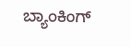ಬ್ಯಾಂಕಿಂಗ್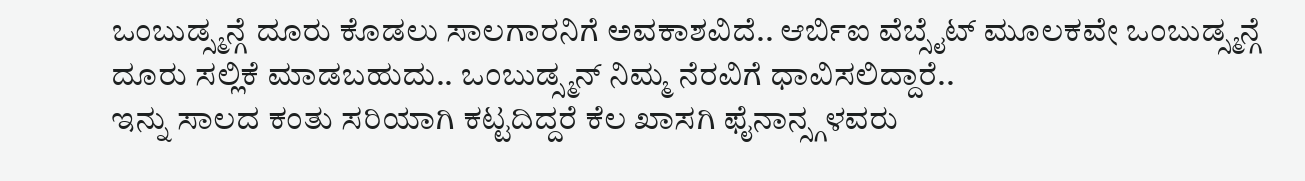ಒಂಬುಡ್ಸ್ಮನ್ಗೆ ದೂರು ಕೊಡಲು ಸಾಲಗಾರನಿಗೆ ಅವಕಾಶವಿದೆ.. ಆರ್ಬಿಐ ವೆಬ್ಸೈಟ್ ಮೂಲಕವೇ ಒಂಬುಡ್ಸ್ಮನ್ಗೆ ದೂರು ಸಲ್ಲಿಕೆ ಮಾಡಬಹುದು.. ಒಂಬುಡ್ಸ್ಮನ್ ನಿಮ್ಮ ನೆರವಿಗೆ ಧಾವಿಸಲಿದ್ದಾರೆ..
ಇನ್ನು ಸಾಲದ ಕಂತು ಸರಿಯಾಗಿ ಕಟ್ಟದಿದ್ದರೆ ಕೆಲ ಖಾಸಗಿ ಫೈನಾನ್ಸ್ಗಳವರು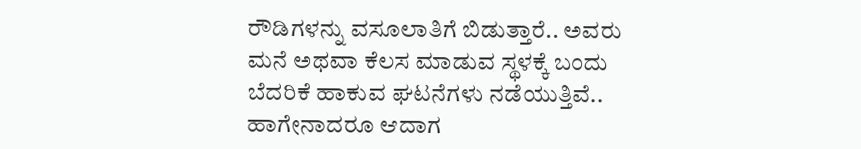ರೌಡಿಗಳನ್ನು ವಸೂಲಾತಿಗೆ ಬಿಡುತ್ತಾರೆ.. ಅವರು ಮನೆ ಅಥವಾ ಕೆಲಸ ಮಾಡುವ ಸ್ಥಳಕ್ಕೆ ಬಂದು ಬೆದರಿಕೆ ಹಾಕುವ ಘಟನೆಗಳು ನಡೆಯುತ್ತಿವೆ.. ಹಾಗೇನಾದರೂ ಆದಾಗ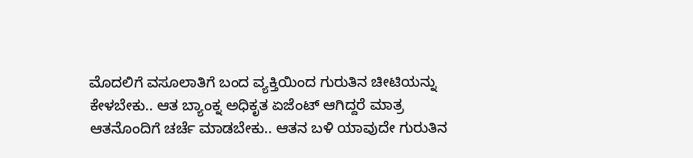ಮೊದಲಿಗೆ ವಸೂಲಾತಿಗೆ ಬಂದ ವ್ಯಕ್ತಿಯಿಂದ ಗುರುತಿನ ಚೀಟಿಯನ್ನು ಕೇಳಬೇಕು.. ಆತ ಬ್ಯಾಂಕ್ನ ಅಧಿಕೃತ ಏಜೆಂಟ್ ಆಗಿದ್ದರೆ ಮಾತ್ರ ಆತನೊಂದಿಗೆ ಚರ್ಚೆ ಮಾಡಬೇಕು.. ಆತನ ಬಳಿ ಯಾವುದೇ ಗುರುತಿನ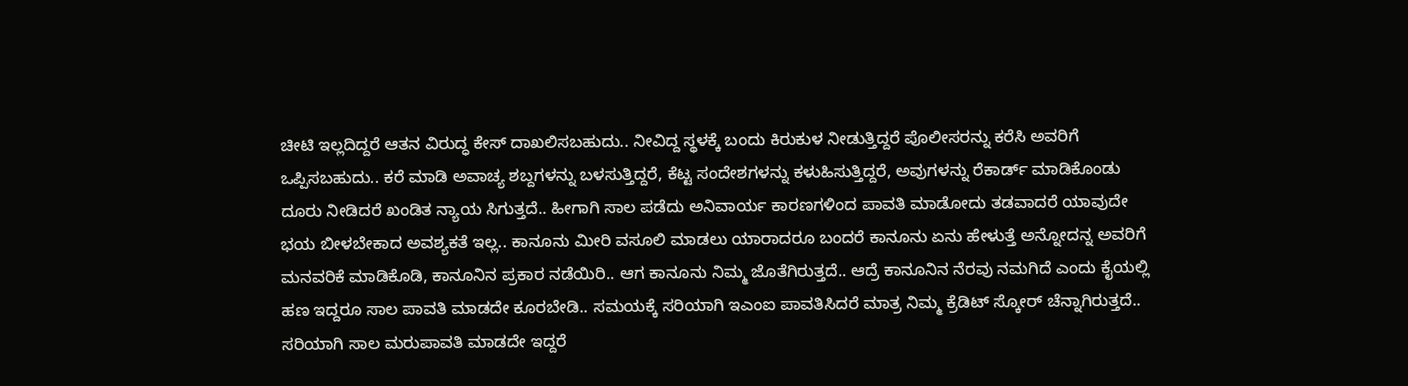ಚೀಟಿ ಇಲ್ಲದಿದ್ದರೆ ಆತನ ವಿರುದ್ಧ ಕೇಸ್ ದಾಖಲಿಸಬಹುದು.. ನೀವಿದ್ದ ಸ್ಥಳಕ್ಕೆ ಬಂದು ಕಿರುಕುಳ ನೀಡುತ್ತಿದ್ದರೆ ಪೊಲೀಸರನ್ನು ಕರೆಸಿ ಅವರಿಗೆ ಒಪ್ಪಿಸಬಹುದು.. ಕರೆ ಮಾಡಿ ಅವಾಚ್ಯ ಶಬ್ದಗಳನ್ನು ಬಳಸುತ್ತಿದ್ದರೆ, ಕೆಟ್ಟ ಸಂದೇಶಗಳನ್ನು ಕಳುಹಿಸುತ್ತಿದ್ದರೆ, ಅವುಗಳನ್ನು ರೆಕಾರ್ಡ್ ಮಾಡಿಕೊಂಡು ದೂರು ನೀಡಿದರೆ ಖಂಡಿತ ನ್ಯಾಯ ಸಿಗುತ್ತದೆ.. ಹೀಗಾಗಿ ಸಾಲ ಪಡೆದು ಅನಿವಾರ್ಯ ಕಾರಣಗಳಿಂದ ಪಾವತಿ ಮಾಡೋದು ತಡವಾದರೆ ಯಾವುದೇ ಭಯ ಬೀಳಬೇಕಾದ ಅವಶ್ಯಕತೆ ಇಲ್ಲ.. ಕಾನೂನು ಮೀರಿ ವಸೂಲಿ ಮಾಡಲು ಯಾರಾದರೂ ಬಂದರೆ ಕಾನೂನು ಏನು ಹೇಳುತ್ತೆ ಅನ್ನೋದನ್ನ ಅವರಿಗೆ ಮನವರಿಕೆ ಮಾಡಿಕೊಡಿ, ಕಾನೂನಿನ ಪ್ರಕಾರ ನಡೆಯಿರಿ.. ಆಗ ಕಾನೂನು ನಿಮ್ಮ ಜೊತೆಗಿರುತ್ತದೆ.. ಆದ್ರೆ ಕಾನೂನಿನ ನೆರವು ನಮಗಿದೆ ಎಂದು ಕೈಯಲ್ಲಿ ಹಣ ಇದ್ದರೂ ಸಾಲ ಪಾವತಿ ಮಾಡದೇ ಕೂರಬೇಡಿ.. ಸಮಯಕ್ಕೆ ಸರಿಯಾಗಿ ಇಎಂಐ ಪಾವತಿಸಿದರೆ ಮಾತ್ರ ನಿಮ್ಮ ಕ್ರೆಡಿಟ್ ಸ್ಕೋರ್ ಚೆನ್ನಾಗಿರುತ್ತದೆ.. ಸರಿಯಾಗಿ ಸಾಲ ಮರುಪಾವತಿ ಮಾಡದೇ ಇದ್ದರೆ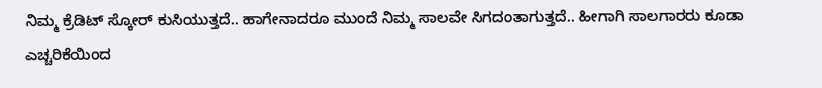ನಿಮ್ಮ ಕ್ರೆಡಿಟ್ ಸ್ಕೋರ್ ಕುಸಿಯುತ್ತದೆ.. ಹಾಗೇನಾದರೂ ಮುಂದೆ ನಿಮ್ಮ ಸಾಲವೇ ಸಿಗದಂತಾಗುತ್ತದೆ.. ಹೀಗಾಗಿ ಸಾಲಗಾರರು ಕೂಡಾ ಎಚ್ಚರಿಕೆಯಿಂದ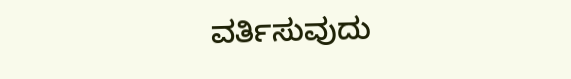ವರ್ತಿಸುವುದು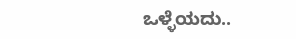ಒಳ್ಳೆಯದು..